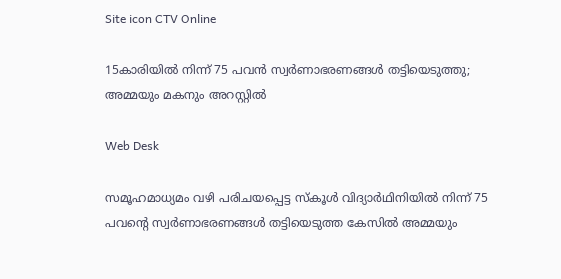Site icon CTV Online

15കാരിയിൽ നിന്ന് 75 പവൻ സ്വർണാഭരണങ്ങൾ തട്ടിയെടുത്തു; അമ്മയും മകനും അറസ്റ്റിൽ

Web Desk

സമൂഹമാധ്യമം വഴി പരിചയപ്പെട്ട സ്‌കൂള്‍ വിദ്യാര്‍ഥിനിയില്‍ നിന്ന് 75 പവന്റെ സ്വര്‍ണാഭരണങ്ങള്‍ തട്ടിയെടുത്ത കേസില്‍ അമ്മയും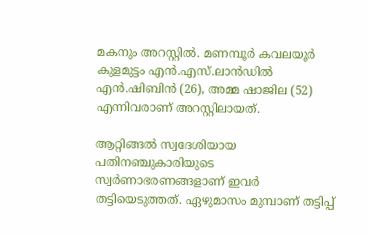മകനും അറസ്റ്റില്‍. മണമ്പൂർ കവലയൂര്‍ കുളമുട്ടം എന്‍.എസ്.ലാന്‍ഡില്‍ എന്‍.ഷിബിന്‍ (26), അമ്മ ഷാജില (52) എന്നിവരാണ് അറസ്റ്റിലായത്.

ആറ്റിങ്ങല്‍ സ്വദേശിയായ പതിനഞ്ചുകാരിയുടെ സ്വര്‍ണാഭരണങ്ങളാണ് ഇവര്‍ തട്ടിയെടുത്തത്. ഏഴുമാസം മുമ്പാണ് തട്ടിപ്പ്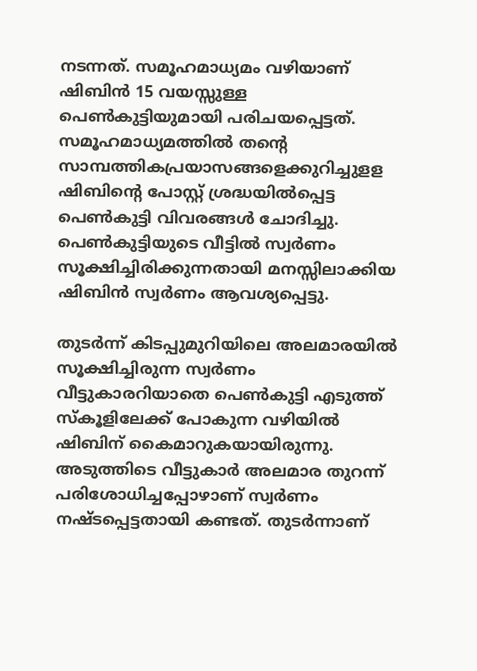നടന്നത്. സമൂഹമാധ്യമം വഴിയാണ് ഷിബിന്‍ 15 വയസ്സുള്ള പെണ്‍കുട്ടിയുമായി പരിചയപ്പെട്ടത്. സമൂഹമാധ്യമത്തില്‍ തന്റെ സാമ്പത്തികപ്രയാസങ്ങളെക്കുറിച്ചുളള ഷിബിന്റെ പോസ്റ്റ് ശ്രദ്ധയില്‍പ്പെട്ട പെണ്‍കുട്ടി വിവരങ്ങള്‍ ചോദിച്ചു. പെണ്‍കുട്ടിയുടെ വീട്ടില്‍ സ്വര്‍ണം സൂക്ഷിച്ചിരിക്കുന്നതായി മനസ്സിലാക്കിയ ഷിബിന്‍ സ്വര്‍ണം ആവശ്യപ്പെട്ടു.

തുടര്‍ന്ന് കിടപ്പുമുറിയിലെ അലമാരയില്‍ സൂക്ഷിച്ചിരുന്ന സ്വര്‍ണം വീട്ടുകാരറിയാതെ പെണ്‍കുട്ടി എടുത്ത് സ്‌കൂളിലേക്ക് പോകുന്ന വഴിയില്‍ ഷിബിന് കൈമാറുകയായിരുന്നു. അടുത്തിടെ വീട്ടുകാര്‍ അലമാര തുറന്ന് പരിശോധിച്ചപ്പോഴാണ് സ്വര്‍ണം നഷ്ടപ്പെട്ടതായി കണ്ടത്. തുടര്‍ന്നാണ്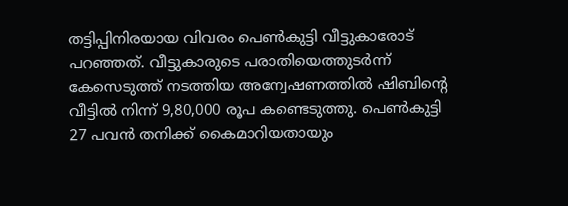തട്ടിപ്പിനിരയായ വിവരം പെണ്‍കുട്ടി വീട്ടുകാരോട് പറഞ്ഞത്. വീട്ടുകാരുടെ പരാതിയെത്തുടര്‍ന്ന് കേസെടുത്ത് നടത്തിയ അന്വേഷണത്തില്‍ ഷിബിന്റെ വീട്ടില്‍ നിന്ന് 9,80,000 രൂപ കണ്ടെടുത്തു. പെണ്‍കുട്ടി 27 പവന്‍ തനിക്ക് കൈമാറിയതായും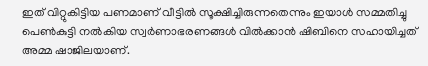ഇത് വിറ്റുകിട്ടിയ പണമാണ് വീട്ടില്‍ സൂക്ഷിച്ചിരുന്നതെന്നും ഇയാള്‍ സമ്മതിച്ചു പെണ്‍കുട്ടി നല്‍കിയ സ്വര്‍ണാഭരണങ്ങള്‍ വില്‍ക്കാന്‍ ഷിബിനെ സഹായിച്ചത് അമ്മ ഷാജിലയാണ്.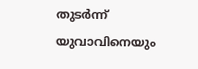തുടര്‍ന്ന് യുവാവിനെയും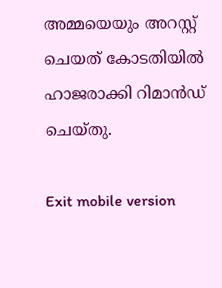അമ്മയെയും അറസ്റ്റ് ചെയത് കോടതിയില്‍ ഹാജരാക്കി റിമാന്‍ഡ് ചെയ്തു.

Exit mobile version